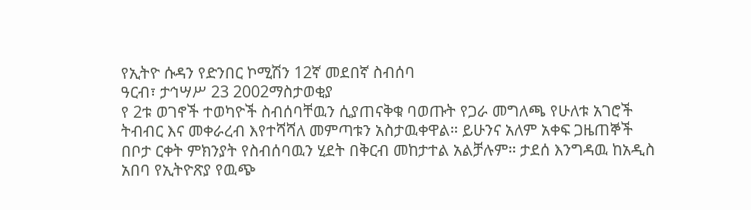የኢትዮ ሱዳን የድንበር ኮሚሽን 12ኛ መደበኛ ስብሰባ
ዓርብ፣ ታኅሣሥ 23 2002ማስታወቂያ
የ 2ቱ ወገኖች ተወካዮች ስብሰባቸዉን ሲያጠናቅቁ ባወጡት የጋራ መግለጫ የሁለቱ አገሮች ትብብር እና መቀራረብ እየተሻሻለ መምጣቱን አስታዉቀዋል። ይሁንና አለም አቀፍ ጋዜጠኞች በቦታ ርቀት ምክንያት የስብሰባዉን ሂደት በቅርብ መከታተል አልቻሉም። ታደሰ እንግዳዉ ከአዲስ አበባ የኢትዮጽያ የዉጭ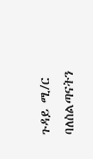ጉዳይ ሚ/ር ባለስልጣናትን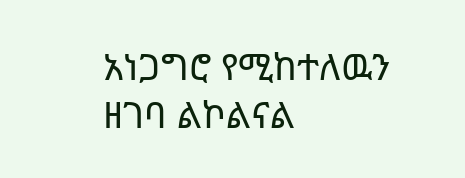አነጋግሮ የሚከተለዉን ዘገባ ልኮልናል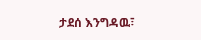ታደሰ እንግዳዉ፣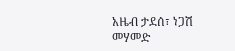አዜብ ታደሰ፣ ነጋሽ መሃመድ